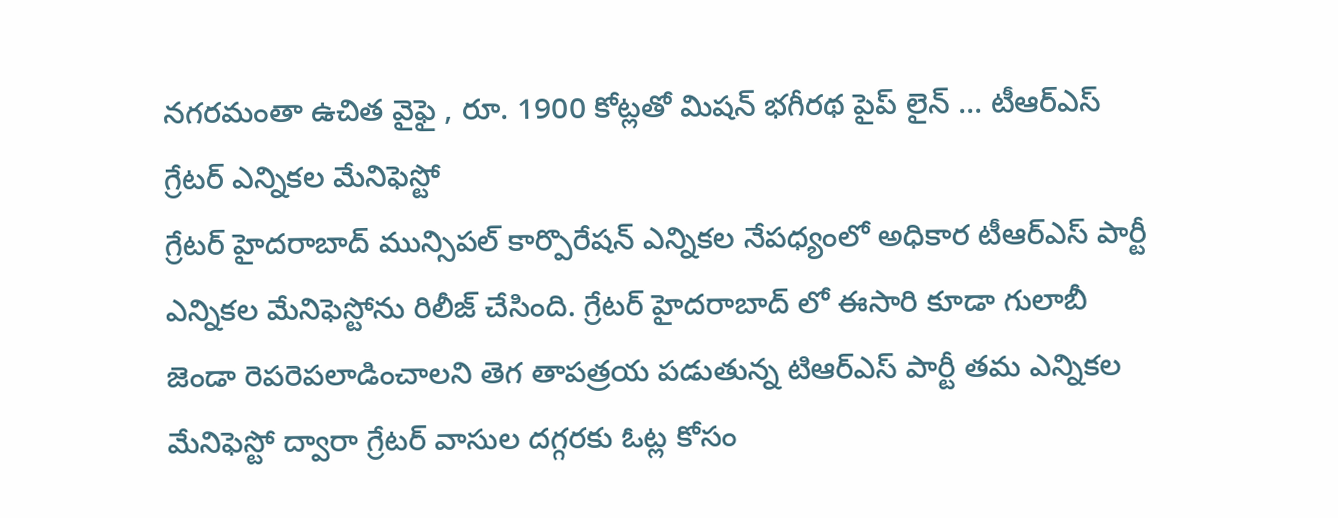నగరమంతా ఉచిత వైఫై , రూ. 1900 కోట్లతో మిషన్ భగీరథ పైప్ లైన్ ... టీఆర్ఎస్ గ్రేటర్ ఎన్నికల మేనిఫెస్టో
గ్రేటర్ హైదరాబాద్ మున్సిపల్ కార్పొరేషన్ ఎన్నికల నేపధ్యంలో అధికార టీఆర్ఎస్ పార్టీ ఎన్నికల మేనిఫెస్టోను రిలీజ్ చేసింది. గ్రేటర్ హైదరాబాద్ లో ఈసారి కూడా గులాబీ జెండా రెపరెపలాడించాలని తెగ తాపత్రయ పడుతున్న టిఆర్ఎస్ పార్టీ తమ ఎన్నికల మేనిఫెస్టో ద్వారా గ్రేటర్ వాసుల దగ్గరకు ఓట్ల కోసం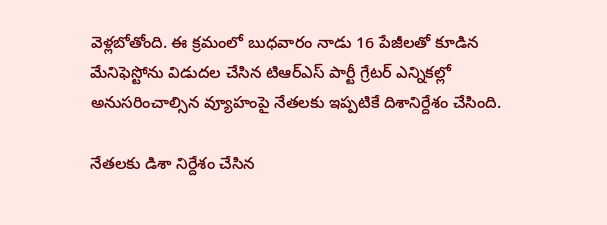వెళ్లబోతోంది. ఈ క్రమంలో బుధవారం నాడు 16 పేజీలతో కూడిన మేనిఫెస్టోను విడుదల చేసిన టిఆర్ఎస్ పార్టీ గ్రేటర్ ఎన్నికల్లో అనుసరించాల్సిన వ్యూహంపై నేతలకు ఇప్పటికే దిశానిర్దేశం చేసింది.

నేతలకు డిశా నిర్దేశం చేసిన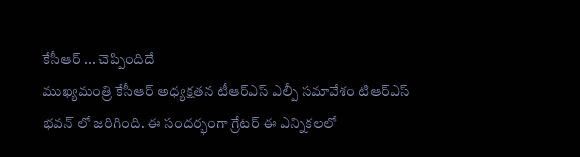కేసీఆర్ ... చెప్పిందిదే
ముఖ్యమంత్రి కేసీఆర్ అధ్యక్షతన టీఆర్ఎస్ ఎల్పీ సమావేశం టిఆర్ఎస్ భవన్ లో జరిగింది. ఈ సందర్భంగా గ్రేటర్ ఈ ఎన్నికలలో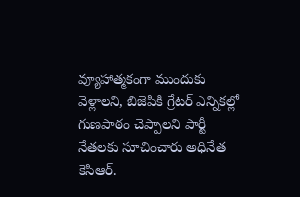వ్యూహాత్మకంగా ముందుకు వెళ్లాలని, బిజెపికి గ్రేటర్ ఎన్నికల్లో గుణపాఠం చెప్పాలని పార్టీ నేతలకు సూచించారు అధినేత కెసిఆర్.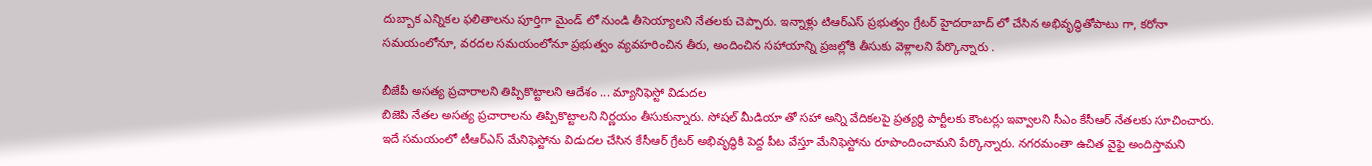దుబ్బాక ఎన్నికల ఫలితాలను పూర్తిగా మైండ్ లో నుండి తీసెయ్యాలని నేతలకు చెప్పారు. ఇన్నాళ్లు టిఆర్ఎస్ ప్రభుత్వం గ్రేటర్ హైదరాబాద్ లో చేసిన అభివృద్ధితోపాటు గా, కరోనా సమయంలోనూ, వరదల సమయంలోనూ ప్రభుత్వం వ్యవహరించిన తీరు, అందించిన సహాయాన్ని ప్రజల్లోకి తీసుకు వెళ్లాలని పేర్కొన్నారు .

బీజేపీ అసత్య ప్రచారాలని తిప్పికొట్టాలని ఆదేశం ... మ్యానిఫెస్టో విడుదల
బిజెపి నేతల అసత్య ప్రచారాలను తిప్పికొట్టాలని నిర్ణయం తీసుకున్నారు. సోషల్ మీడియా తో సహా అన్ని వేదికలపై ప్రత్యర్థి పార్టీలకు కౌంటర్లు ఇవ్వాలని సీఎం కేసీఆర్ నేతలకు సూచించారు. ఇదే సమయంలో టీఆర్ఎస్ మేనిఫెస్టోను విడుదల చేసిన కేసీఆర్ గ్రేటర్ అభివృద్ధికి పెద్ద పీట వేస్తూ మేనిఫెస్టోను రూపొందించామని పేర్కొన్నారు. నగరమంతా ఉచిత వైఫై అందిస్తామని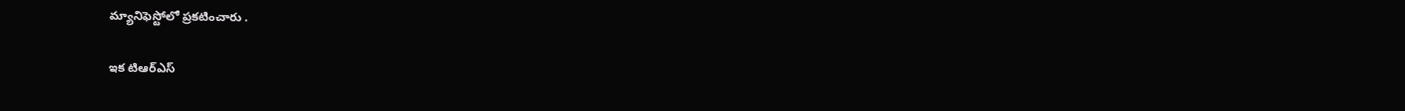మ్యానిఫెస్టోలో ప్రకటించారు .

ఇక టిఆర్ఎస్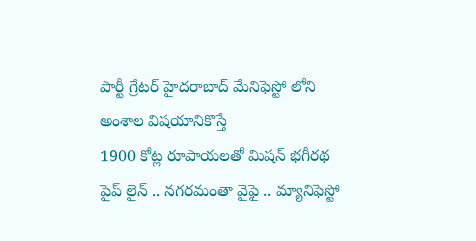పార్టీ గ్రేటర్ హైదరాబాద్ మేనిఫెస్టో లోని అంశాల విషయానికొస్తే
1900 కోట్ల రూపాయలతో మిషన్ భగీరథ పైప్ లైన్ .. నగరమంతా వైఫై .. మ్యానిఫెస్టో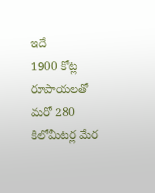ఇదే
1900 కోట్ల రూపాయలతో మరో 280 కిలోమీటర్ల మేర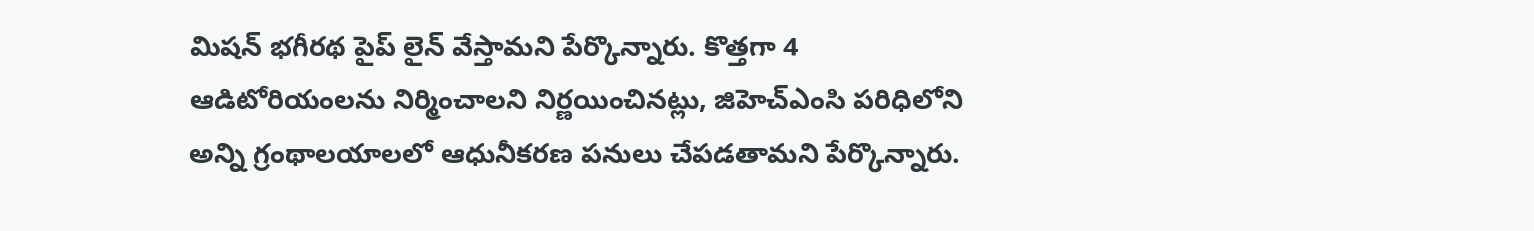మిషన్ భగీరథ పైప్ లైన్ వేస్తామని పేర్కొన్నారు. కొత్తగా 4 ఆడిటోరియంలను నిర్మించాలని నిర్ణయించినట్లు, జిహెచ్ఎంసి పరిధిలోని అన్ని గ్రంథాలయాలలో ఆధునీకరణ పనులు చేపడతామని పేర్కొన్నారు.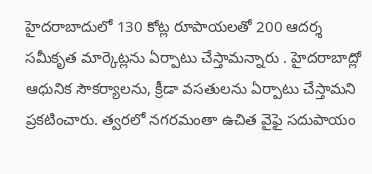హైదరాబాదులో 130 కోట్ల రూపాయలతో 200 ఆదర్శ సమీకృత మార్కెట్లను ఏర్పాటు చేస్తామన్నారు . హైదరాబాద్లో ఆధునిక సౌకర్యాలను, క్రీడా వసతులను ఏర్పాటు చేస్తామని ప్రకటించారు. త్వరలో నగరమంతా ఉచిత వైఫై సదుపాయం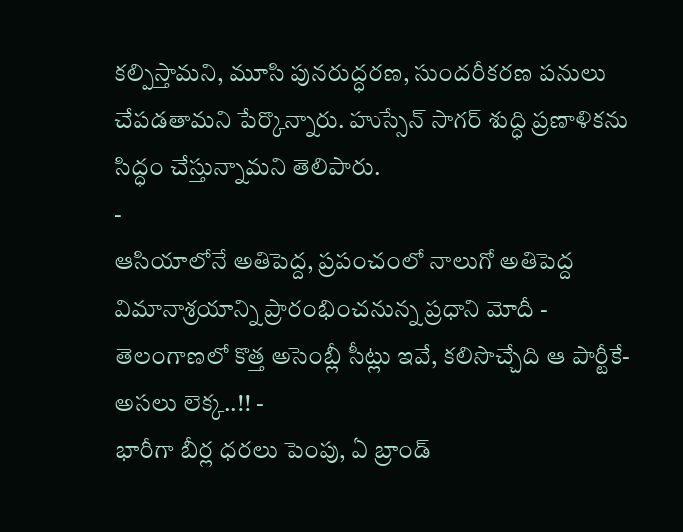కల్పిస్తామని, మూసి పునరుద్ధరణ, సుందరీకరణ పనులు చేపడతామని పేర్కొన్నారు. హుస్సేన్ సాగర్ శుద్ధి ప్రణాళికను సిద్ధం చేస్తున్నామని తెలిపారు.
-
ఆసియాలోనే అతిపెద్ద, ప్రపంచంలో నాలుగో అతిపెద్ద విమానాశ్రయాన్ని ప్రారంభించనున్న ప్రధాని మోదీ -
తెలంగాణలో కొత్త అసెంబ్లీ సీట్లు ఇవే, కలిసొచ్చేది ఆ పార్టీకే- అసలు లెక్క..!! -
భారీగా బీర్ల ధరలు పెంపు, ఏ బ్రాండ్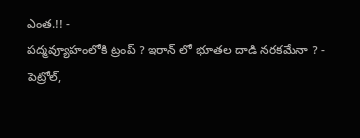ఎంత.!! -
పద్మవ్యూహంలోకి ట్రంప్ ? ఇరాన్ లో భూతల దాడి నరకమేనా ? -
పెట్రోల్,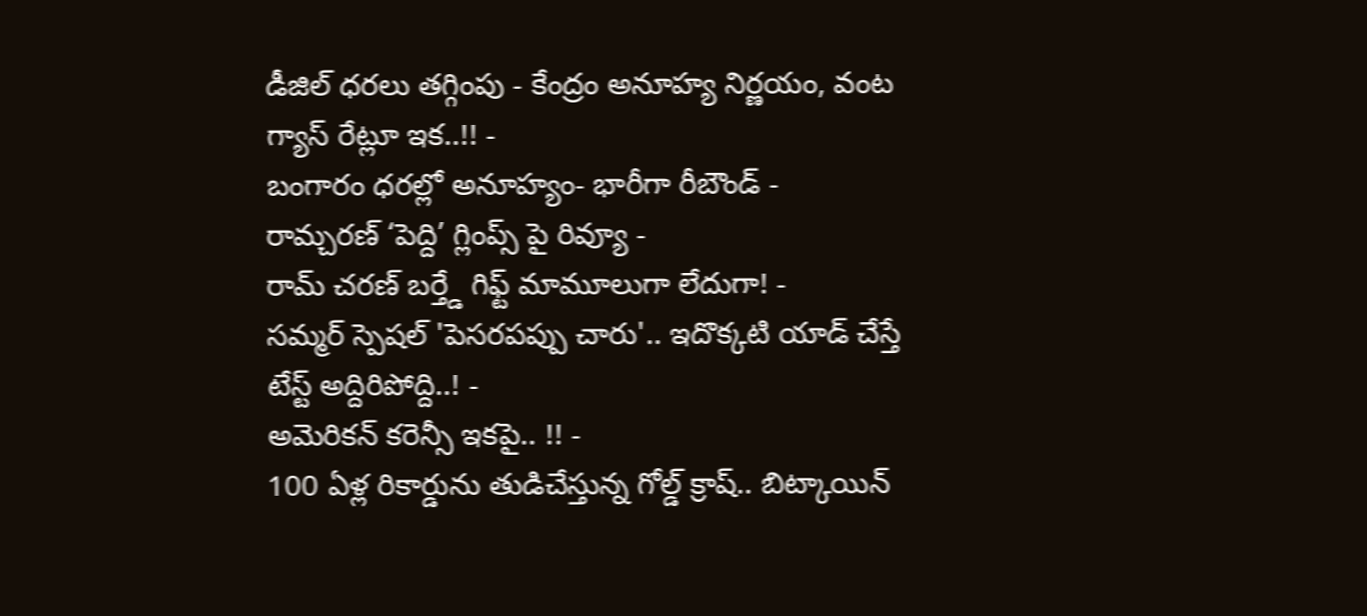డీజిల్ ధరలు తగ్గింపు - కేంద్రం అనూహ్య నిర్ణయం, వంట గ్యాస్ రేట్లూ ఇక..!! -
బంగారం ధరల్లో అనూహ్యం- భారీగా రీబౌండ్ -
రామ్చరణ్ ‘పెద్ది’ గ్లింప్స్ పై రివ్యూ -
రామ్ చరణ్ బర్త్డే గిఫ్ట్ మామూలుగా లేదుగా! -
సమ్మర్ స్పెషల్ 'పెసరపప్పు చారు'.. ఇదొక్కటి యాడ్ చేస్తే టేస్ట్ అద్దిరిపోద్ది..! -
అమెరికన్ కరెన్సీ ఇకపై.. !! -
100 ఏళ్ల రికార్డును తుడిచేస్తున్న గోల్డ్ క్రాష్.. బిట్కాయిన్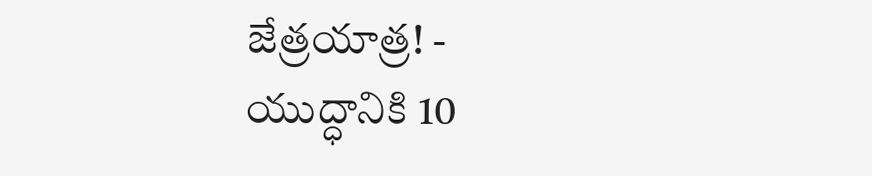జేత్రయాత్ర! -
యుద్ధానికి 10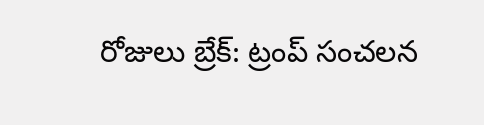రోజులు బ్రేక్: ట్రంప్ సంచలన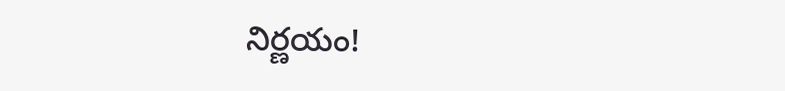నిర్ణయం!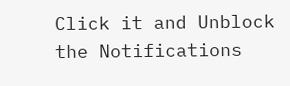Click it and Unblock the Notifications